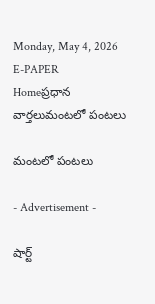Monday, May 4, 2026
E-PAPER
Homeప్రధాన వార్తలుమంటలో పంటలు

మంటలో పంటలు

- Advertisement -

షార్ట్‌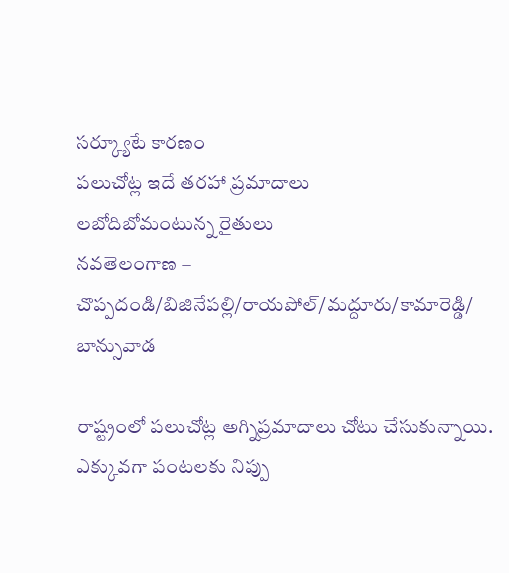సర్క్యూటే కారణం
పలుచోట్ల ఇదే తరహా ప్రమాదాలు
లబోదిబోమంటున్న రైతులు
నవతెలంగాణ – చొప్పదండి/బిజినేపల్లి/రాయపోల్‌/మద్దూరు/కామారెడ్డి/ బాన్సువాడ

రాష్ట్రంలో పలుచోట్ల అగ్నిప్రమాదాలు చోటు చేసుకున్నాయి. ఎక్కువగా పంటలకు నిప్పు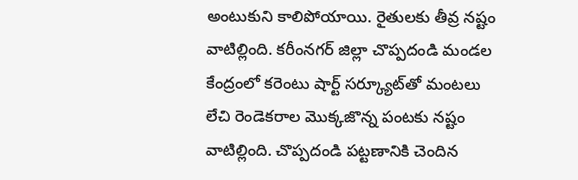అంటుకుని కాలిపోయాయి. రైతులకు తీవ్ర నష్టం వాటిల్లింది. కరీంనగర్‌ జిల్లా చొప్పదండి మండల కేంద్రంలో కరెంటు షార్ట్‌ సర్క్యూట్‌తో మంటలు లేచి రెండెకరాల మొక్కజొన్న పంటకు నష్టం వాటిల్లింది. చొప్పదండి పట్టణానికి చెందిన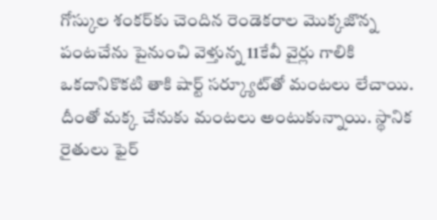గోస్కుల శంకర్‌కు చెందిన రెండెకరాల మొక్కజొన్న పంటచేను పైనుంచి వెళ్తున్న 11కేవీ వైర్లు గాలికి ఒకదానికొకటి తాకి షార్ట్‌ సర్క్యూట్‌తో మంటలు లేచాయి. దీంతో మక్క చేనుకు మంటలు అంటుకున్నాయి. స్థానిక రైతులు ఫైర్‌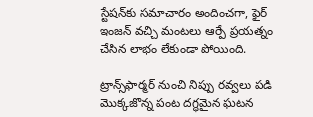స్టేషన్‌కు సమాచారం అందించగా, ఫైర్‌ ఇంజన్‌ వచ్చి మంటలు ఆర్పే ప్రయత్నం చేసిన లాభం లేకుండా పోయింది.

ట్రాన్స్‌ఫార్మర్‌ నుంచి నిప్పు రవ్వలు పడి మొక్కజొన్న పంట దగ్ధమైన ఘటన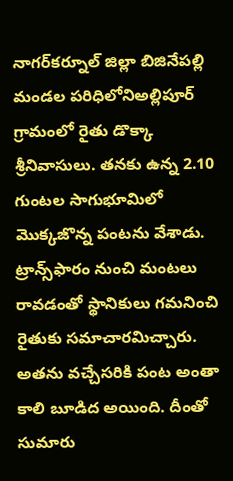నాగర్‌కర్నూల్‌ జిల్లా బిజినేపల్లి మండల పరిధిలోనిఅల్లిపూర్‌ గ్రామంలో రైతు డొక్కా శ్రీనివాసులు. తనకు ఉన్న 2.10 గుంటల సాగుభూమిలో మొక్కజొన్న పంటను వేశాడు. ట్రాన్స్‌ఫారం నుంచి మంటలు రావడంతో స్థానికులు గమనించి రైతుకు సమాచారమిచ్చారు. అతను వచ్చేసరికి పంట అంతా కాలి బూడిద అయింది. దీంతో సుమారు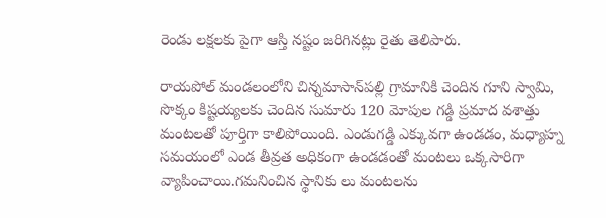రెండు లక్షలకు పైగా ఆస్తి నష్టం జరిగినట్లు రైతు తెలిపారు.

రాయపోల్‌ మండలంలోని చిన్నమాసాన్‌పల్లి గ్రామానికి చెందిన గూని స్వామి, సొక్కం కిష్టయ్యలకు చెందిన సుమారు 120 మోపుల గడ్డి ప్రమాద వశాత్తు మంటలతో పూర్తిగా కాలిపోయింది. ఎండుగడ్డి ఎక్కువగా ఉండడం, మధ్యాహ్న సమయంలో ఎండ తీవ్రత అధికంగా ఉండడంతో మంటలు ఒక్కసారిగా వ్యాపించాయి.గమనించిన స్థానికు లు మంటలను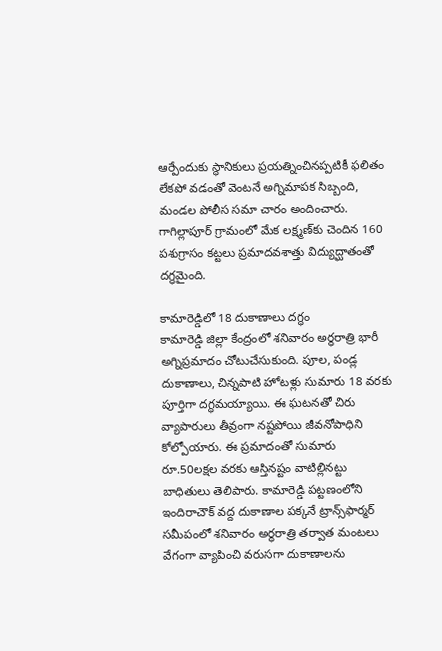ఆర్పేందుకు స్థానికులు ప్రయత్నించినప్పటికీ ఫలితం లేకపో వడంతో వెంటనే అగ్నిమాపక సిబ్బంది, మండల పోలీస సమా చారం అందించారు. గాగిల్లాపూర్‌ గ్రామంలో మేక లక్ష్మణ్‌కు చెందిన 160 పశుగ్రాసం కట్టలు ప్రమాదవశాత్తు విద్యుద్ఘాతంతో దగ్ధమైంది.

కామారెడ్డిలో 18 దుకాణాలు దగ్ధం
కామారెడ్డి జిల్లా కేంద్రంలో శనివారం అర్ధరాత్రి భారీ అగ్నిప్రమాదం చోటుచేసుకుంది. పూల, పండ్ల దుకాణాలు, చిన్నపాటి హోటళ్లు సుమారు 18 వరకు పూర్తిగా దగ్ధమయ్యాయి. ఈ ఘటనతో చిరు వ్యాపారులు తీవ్రంగా నష్టపోయి జీవనోపాధిని కోల్పోయారు. ఈ ప్రమాదంతో సుమారు రూ.50లక్షల వరకు ఆస్తినష్టం వాటిల్లినట్టు బాధితులు తెలిపారు. కామారెడ్డి పట్టణంలోని ఇందిరాచౌక్‌ వద్ద దుకాణాల పక్కనే ట్రాన్స్‌ఫార్మర్‌ సమీపంలో శనివారం అర్ధరాత్రి తర్వాత మంటలు వేగంగా వ్యాపించి వరుసగా దుకాణాలను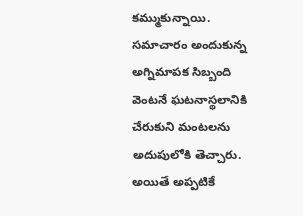కమ్ముకున్నాయి. సమాచారం అందుకున్న అగ్నిమాపక సిబ్బంది వెంటనే ఘటనాస్థలానికి చేరుకుని మంటలను అదుపులోకి తెచ్చారు. అయితే అప్పటికే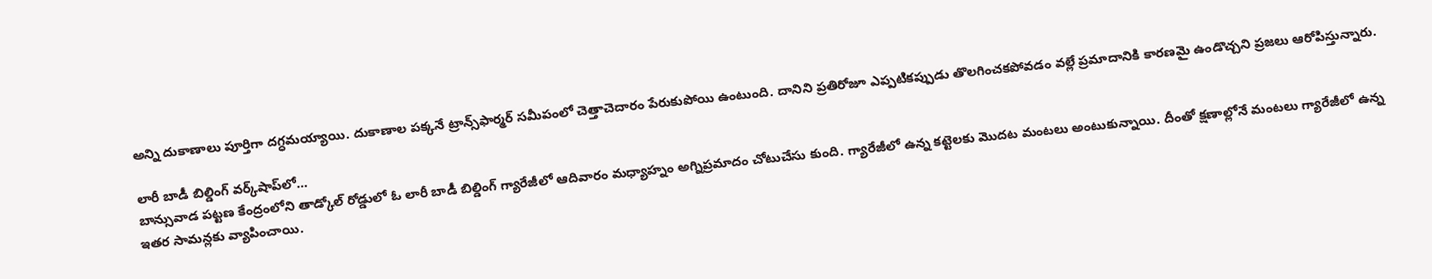అన్ని దుకాణాలు పూర్తిగా దగ్ధమయ్యాయి. దుకాణాల పక్కనే ట్రాన్స్‌ఫార్మర్‌ సమీపంలో చెత్తాచెదారం పేరుకుపోయి ఉంటుంది. దానిని ప్రతిరోజూ ఎప్పటికప్పుడు తొలగించకపోవడం వల్లే ప్రమాదానికి కారణమై ఉండొచ్చని ప్రజలు ఆరోపిస్తున్నారు.

లారీ బాడీ బిల్డింగ్‌ వర్క్‌షాప్‌లో…
బాన్సువాడ పట్టణ కేంద్రంలోని తాడ్కోల్‌ రోడ్డులో ఓ లారీ బాడీ బిల్డింగ్‌ గ్యారేజీలో ఆదివారం మధ్యాహ్నం అగ్నిప్రమాదం చోటుచేసు కుంది. గ్యారేజీలో ఉన్న కట్టెలకు మొదట మంటలు అంటుకున్నాయి. దీంతో క్షణాల్లోనే మంటలు గ్యారేజీలో ఉన్న ఇతర సామన్లకు వ్యాపించాయి.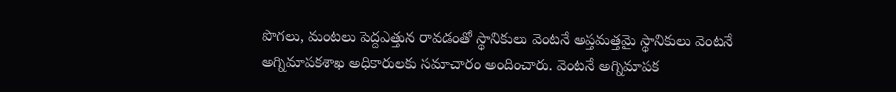పొగలు, మంటలు పెద్దఎత్తున రావడంతో స్థానికులు వెంటనే అప్తమత్తమై స్థానికులు వెంటనే అగ్నిమాపకశాఖ అధికారులకు సమాచారం అందించారు. వెంటనే అగ్నిమాపక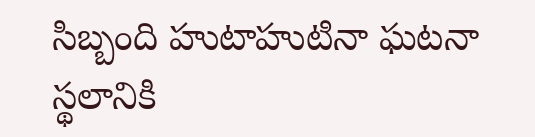సిబ్బంది హుటాహుటినా ఘటనా స్థలానికి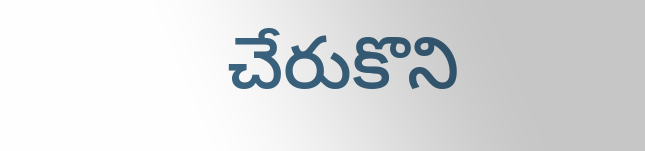చేరుకొని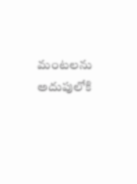మంటలను అదుపులోకి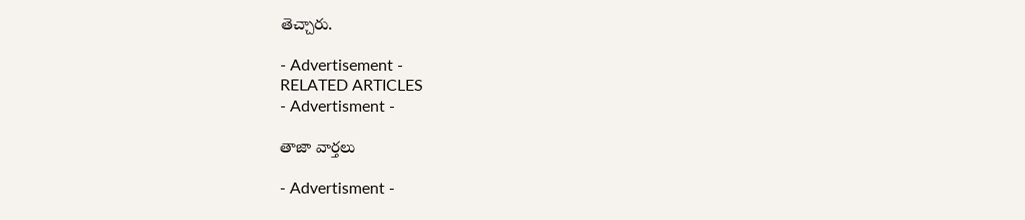తెచ్చారు.

- Advertisement -
RELATED ARTICLES
- Advertisment -

తాజా వార్తలు

- Advertisment -